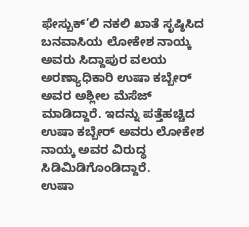ಫೇಸ್ಬುಕ್’ಲಿ ನಕಲಿ ಖಾತೆ ಸೃಷ್ಠಿಸಿದ ಬನವಾಸಿಯ ಲೋಕೇಶ ನಾಯ್ಕ ಅವರು ಸಿದ್ದಾಪುರ ವಲಯ ಅರಣ್ಯಾಧಿಕಾರಿ ಉಷಾ ಕಬ್ಬೇರ್ ಅವರ ಅಶ್ಲೀಲ ಮೆಸೆಜ್ ಮಾಡಿದ್ದಾರೆ. ಇದನ್ನು ಪತ್ತೆಹಚ್ಚಿದ ಉಷಾ ಕಬ್ಬೇರ್ ಅವರು ಲೋಕೇಶ ನಾಯ್ಕ ಅವರ ವಿರುದ್ಧ ಸಿಡಿಮಿಡಿಗೊಂಡಿದ್ದಾರೆ.
ಉಷಾ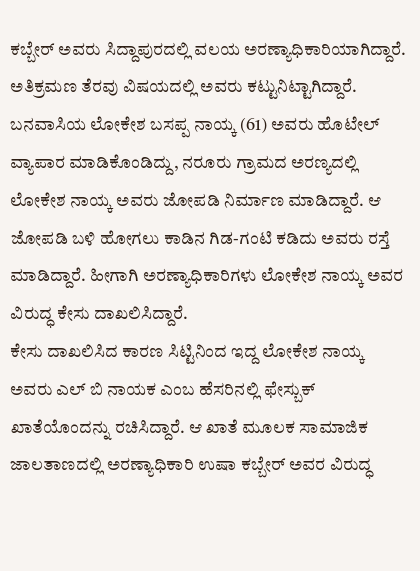ಕಬ್ಬೇರ್ ಅವರು ಸಿದ್ದಾಪುರದಲ್ಲಿ ವಲಯ ಅರಣ್ಯಾಧಿಕಾರಿಯಾಗಿದ್ದಾರೆ. ಅತಿಕ್ರಮಣ ತೆರವು ವಿಷಯದಲ್ಲಿ ಅವರು ಕಟ್ಟುನಿಟ್ಟಾಗಿದ್ದಾರೆ. ಬನವಾಸಿಯ ಲೋಕೇಶ ಬಸಪ್ಪ ನಾಯ್ಕ (61) ಅವರು ಹೊಟೇಲ್ ವ್ಯಾಪಾರ ಮಾಡಿಕೊಂಡಿದ್ದು, ನರೂರು ಗ್ರಾಮದ ಅರಣ್ಯದಲ್ಲಿ ಲೋಕೇಶ ನಾಯ್ಕ ಅವರು ಜೋಪಡಿ ನಿರ್ಮಾಣ ಮಾಡಿದ್ದಾರೆ. ಆ ಜೋಪಡಿ ಬಳಿ ಹೋಗಲು ಕಾಡಿನ ಗಿಡ-ಗಂಟಿ ಕಡಿದು ಅವರು ರಸ್ತೆ ಮಾಡಿದ್ದಾರೆ. ಹೀಗಾಗಿ ಅರಣ್ಯಾಧಿಕಾರಿಗಳು ಲೋಕೇಶ ನಾಯ್ಕ ಅವರ ವಿರುದ್ಧ ಕೇಸು ದಾಖಲಿಸಿದ್ದಾರೆ.
ಕೇಸು ದಾಖಲಿಸಿದ ಕಾರಣ ಸಿಟ್ಟಿನಿಂದ ಇದ್ದ ಲೋಕೇಶ ನಾಯ್ಕ ಅವರು ಎಲ್ ಬಿ ನಾಯಕ ಎಂಬ ಹೆಸರಿನಲ್ಲಿ ಫೇಸ್ಬುಕ್ ಖಾತೆಯೊಂದನ್ನು ರಚಿಸಿದ್ದಾರೆ. ಆ ಖಾತೆ ಮೂಲಕ ಸಾಮಾಜಿಕ ಜಾಲತಾಣದಲ್ಲಿ ಅರಣ್ಯಾಧಿಕಾರಿ ಉಷಾ ಕಬ್ಬೇರ್ ಅವರ ವಿರುದ್ಧ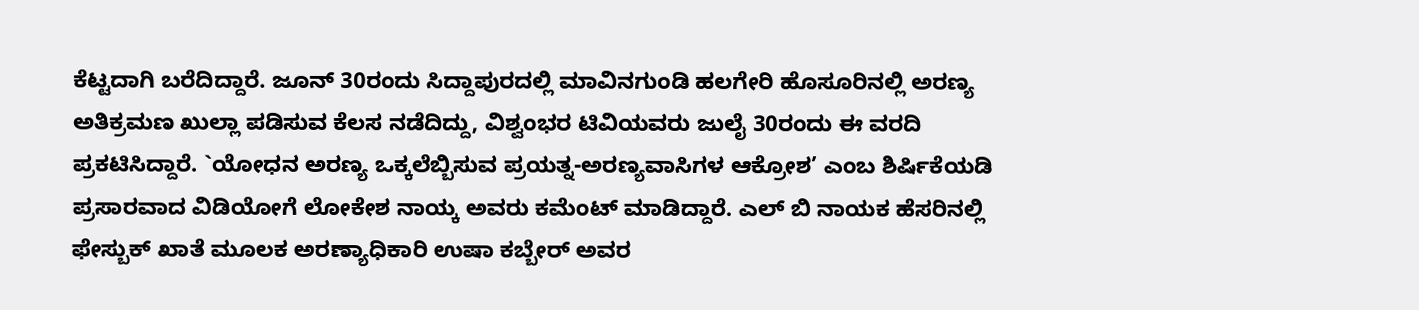ಕೆಟ್ಟದಾಗಿ ಬರೆದಿದ್ದಾರೆ. ಜೂನ್ 30ರಂದು ಸಿದ್ದಾಪುರದಲ್ಲಿ ಮಾವಿನಗುಂಡಿ ಹಲಗೇರಿ ಹೊಸೂರಿನಲ್ಲಿ ಅರಣ್ಯ ಅತಿಕ್ರಮಣ ಖುಲ್ಲಾ ಪಡಿಸುವ ಕೆಲಸ ನಡೆದಿದ್ದು, ವಿಶ್ವಂಭರ ಟಿವಿಯವರು ಜುಲೈ 30ರಂದು ಈ ವರದಿ ಪ್ರಕಟಿಸಿದ್ದಾರೆ. `ಯೋಧನ ಅರಣ್ಯ ಒಕ್ಕಲೆಬ್ಬಿಸುವ ಪ್ರಯತ್ನ-ಅರಣ್ಯವಾಸಿಗಳ ಆಕ್ರೋಶ’ ಎಂಬ ಶಿರ್ಷಿಕೆಯಡಿ ಪ್ರಸಾರವಾದ ವಿಡಿಯೋಗೆ ಲೋಕೇಶ ನಾಯ್ಕ ಅವರು ಕಮೆಂಟ್ ಮಾಡಿದ್ದಾರೆ. ಎಲ್ ಬಿ ನಾಯಕ ಹೆಸರಿನಲ್ಲಿ ಫೇಸ್ಬುಕ್ ಖಾತೆ ಮೂಲಕ ಅರಣ್ಯಾಧಿಕಾರಿ ಉಷಾ ಕಬ್ಬೇರ್ ಅವರ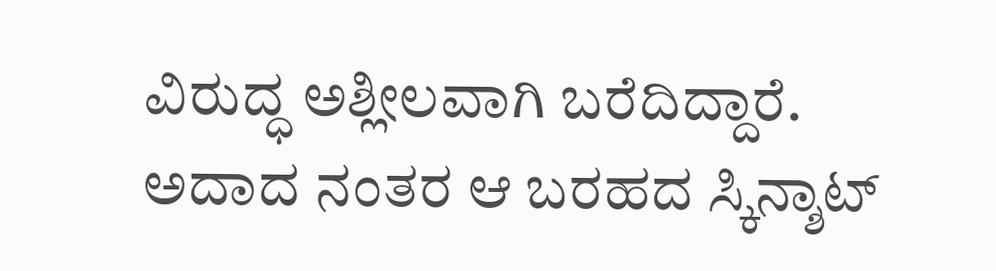ವಿರುದ್ಧ ಅಶ್ಲೀಲವಾಗಿ ಬರೆದಿದ್ದಾರೆ.
ಅದಾದ ನಂತರ ಆ ಬರಹದ ಸ್ಕಿನ್ಶಾಟ್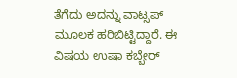ತೆಗೆದು ಅದನ್ನು ವಾಟ್ಸಪ್ ಮೂಲಕ ಹರಿಬಿಟ್ಟಿದ್ದಾರೆ. ಈ ವಿಷಯ ಉಷಾ ಕಬ್ಬೇರ್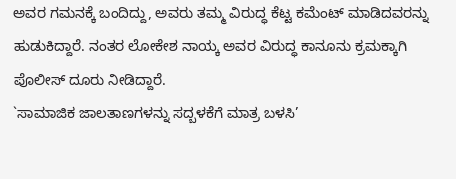ಅವರ ಗಮನಕ್ಕೆ ಬಂದಿದ್ದು, ಅವರು ತಮ್ಮ ವಿರುದ್ಧ ಕೆಟ್ಟ ಕಮೆಂಟ್ ಮಾಡಿದವರನ್ನು ಹುಡುಕಿದ್ದಾರೆ. ನಂತರ ಲೋಕೇಶ ನಾಯ್ಕ ಅವರ ವಿರುದ್ಧ ಕಾನೂನು ಕ್ರಮಕ್ಕಾಗಿ ಪೊಲೀಸ್ ದೂರು ನೀಡಿದ್ದಾರೆ.
`ಸಾಮಾಜಿಕ ಜಾಲತಾಣಗಳನ್ನು ಸದ್ಬಳಕೆಗೆ ಮಾತ್ರ ಬಳಸಿ’